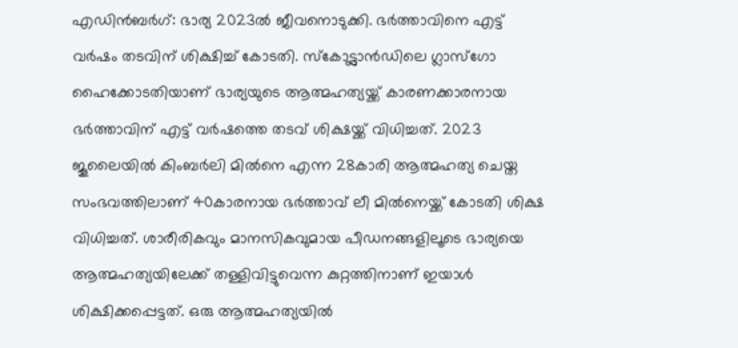എഡിൻബർഗ്: ഭാര്യ 2023ൽ ജീവനൊടുക്കി. ഭർത്താവിനെ എട്ട് വർഷം തടവിന് ശിക്ഷിച്ച് കോടതി. സ്കോട്ട്ലാൻഡിലെ ഗ്ലാസ്ഗോ ഹൈക്കോടതിയാണ് ഭാര്യയുടെ ആത്മഹത്യയ്ക്ക് കാരണക്കാരനായ ഭർത്താവിന് എട്ട് വർഷത്തെ തടവ് ശിക്ഷയ്ക്ക് വിധിച്ചത്. 2023 ജൂലൈയിൽ കിംബർലി മിൽനെ എന്ന 28കാരി ആത്മഹത്യ ചെയ്ത സംഭവത്തിലാണ് 40കാരനായ ഭർത്താവ് ലീ മിൽനെയ്ക്ക് കോടതി ശിക്ഷ വിധിച്ചത്. ശാരീരികവും മാനസികവുമായ പീഡനങ്ങളിലൂടെ ഭാര്യയെ ആത്മഹത്യയിലേക്ക് തള്ളിവിട്ടുവെന്ന കുറ്റത്തിനാണ് ഇയാൾ ശിക്ഷിക്കപ്പെട്ടത്. ഒരു ആത്മഹത്യയിൽ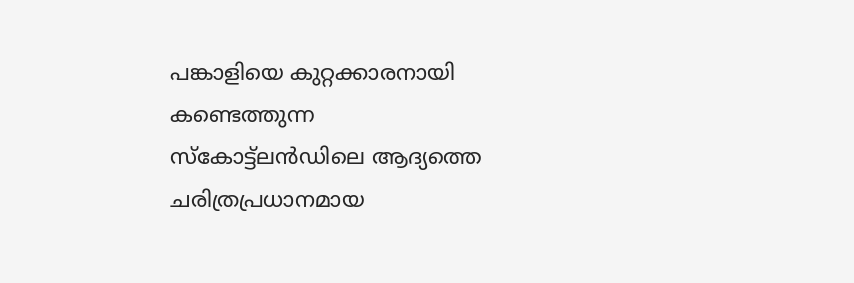പങ്കാളിയെ കുറ്റക്കാരനായി കണ്ടെത്തുന്ന സ്കോട്ട്ലൻഡിലെ ആദ്യത്തെ ചരിത്രപ്രധാനമായ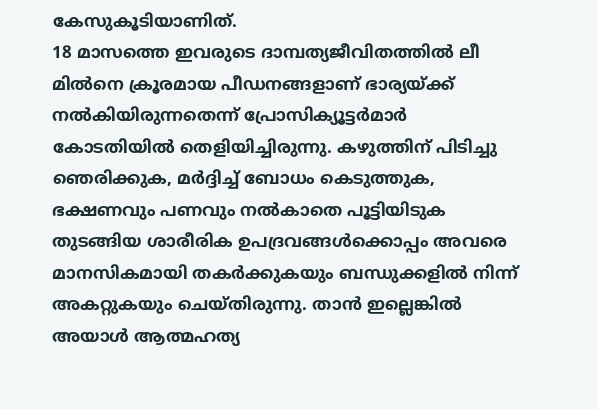കേസുകൂടിയാണിത്.
18 മാസത്തെ ഇവരുടെ ദാമ്പത്യജീവിതത്തിൽ ലീ മിൽനെ ക്രൂരമായ പീഡനങ്ങളാണ് ഭാര്യയ്ക്ക് നൽകിയിരുന്നതെന്ന് പ്രോസിക്യൂട്ടർമാർ കോടതിയിൽ തെളിയിച്ചിരുന്നു. കഴുത്തിന് പിടിച്ചു ഞെരിക്കുക, മർദ്ദിച്ച് ബോധം കെടുത്തുക, ഭക്ഷണവും പണവും നൽകാതെ പൂട്ടിയിടുക തുടങ്ങിയ ശാരീരിക ഉപദ്രവങ്ങൾക്കൊപ്പം അവരെ മാനസികമായി തകർക്കുകയും ബന്ധുക്കളിൽ നിന്ന് അകറ്റുകയും ചെയ്തിരുന്നു. താൻ ഇല്ലെങ്കിൽ അയാൾ ആത്മഹത്യ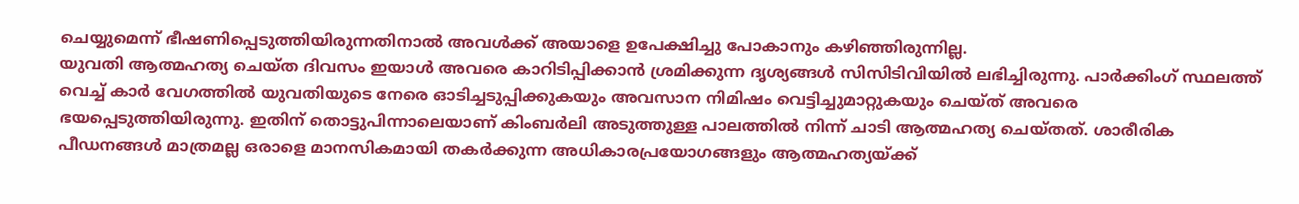ചെയ്യുമെന്ന് ഭീഷണിപ്പെടുത്തിയിരുന്നതിനാൽ അവൾക്ക് അയാളെ ഉപേക്ഷിച്ചു പോകാനും കഴിഞ്ഞിരുന്നില്ല.
യുവതി ആത്മഹത്യ ചെയ്ത ദിവസം ഇയാൾ അവരെ കാറിടിപ്പിക്കാൻ ശ്രമിക്കുന്ന ദൃശ്യങ്ങൾ സിസിടിവിയിൽ ലഭിച്ചിരുന്നു. പാർക്കിംഗ് സ്ഥലത്ത് വെച്ച് കാർ വേഗത്തിൽ യുവതിയുടെ നേരെ ഓടിച്ചടുപ്പിക്കുകയും അവസാന നിമിഷം വെട്ടിച്ചുമാറ്റുകയും ചെയ്ത് അവരെ ഭയപ്പെടുത്തിയിരുന്നു. ഇതിന് തൊട്ടുപിന്നാലെയാണ് കിംബർലി അടുത്തുള്ള പാലത്തിൽ നിന്ന് ചാടി ആത്മഹത്യ ചെയ്തത്. ശാരീരിക പീഡനങ്ങൾ മാത്രമല്ല ഒരാളെ മാനസികമായി തകർക്കുന്ന അധികാരപ്രയോഗങ്ങളും ആത്മഹത്യയ്ക്ക്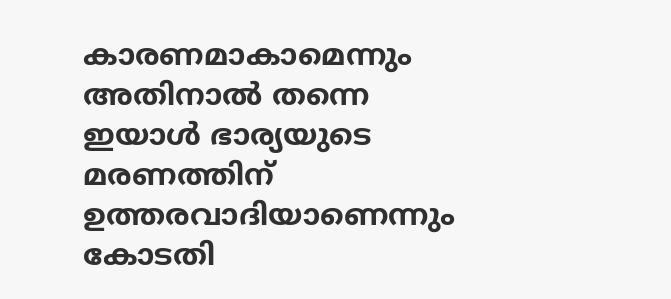കാരണമാകാമെന്നും അതിനാൽ തന്നെ ഇയാൾ ഭാര്യയുടെ മരണത്തിന് ഉത്തരവാദിയാണെന്നും കോടതി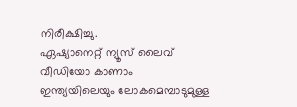നിരീക്ഷിച്ചു.
ഏഷ്യാനെറ്റ് ന്യൂസ് ലൈവ് വീഡിയോ കാണാം
ഇന്ത്യയിലെയും ലോകമെമ്പാടുമുള്ള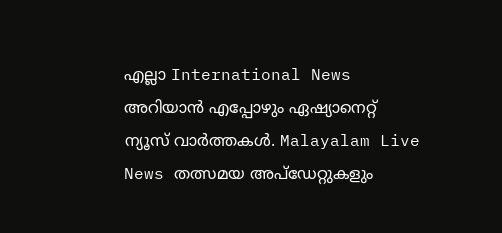എല്ലാ International News അറിയാൻ എപ്പോഴും ഏഷ്യാനെറ്റ് ന്യൂസ് വാർത്തകൾ. Malayalam Live News തത്സമയ അപ്ഡേറ്റുകളും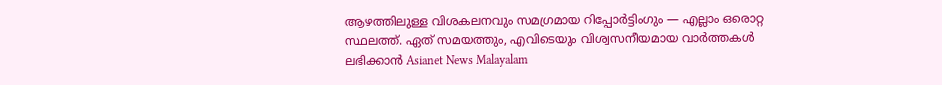ആഴത്തിലുള്ള വിശകലനവും സമഗ്രമായ റിപ്പോർട്ടിംഗും — എല്ലാം ഒരൊറ്റ സ്ഥലത്ത്. ഏത് സമയത്തും, എവിടെയും വിശ്വസനീയമായ വാർത്തകൾ ലഭിക്കാൻ Asianet News Malayalam